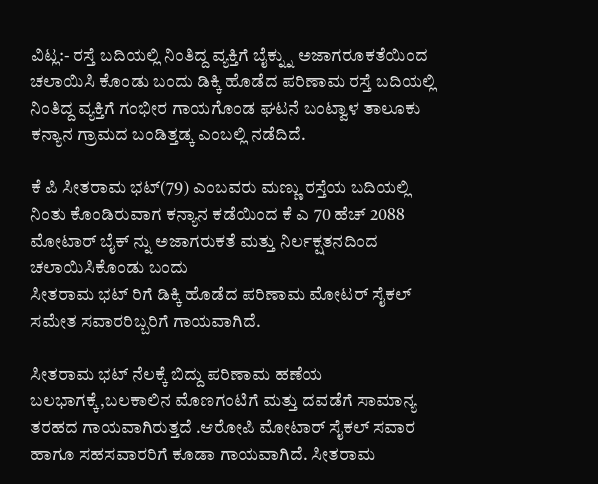ವಿಟ್ಲ:- ರಸ್ತೆ ಬದಿಯಲ್ಲಿ ನಿಂತಿದ್ದ ವ್ಯಕ್ತಿಗೆ ಬೈಕ್ನ್ನು ಅಜಾಗರೂಕತೆಯಿಂದ ಚಲಾಯಿಸಿ ಕೊಂಡು ಬಂದು ಡಿಕ್ಕಿ ಹೊಡೆದ ಪರಿಣಾಮ ರಸ್ತೆ ಬದಿಯಲ್ಲಿ ನಿಂತಿದ್ದ ವ್ಯಕ್ತಿಗೆ ಗಂಭೀರ ಗಾಯಗೊಂಡ ಘಟನೆ ಬಂಟ್ವಾಳ ತಾಲೂಕು ಕನ್ಯಾನ ಗ್ರಾಮದ ಬಂಡಿತ್ತಡ್ಕ ಎಂಬಲ್ಲಿ ನಡೆದಿದೆ.

ಕೆ ಪಿ ಸೀತರಾಮ ಭಟ್(79) ಎಂಬವರು ಮಣ್ಣು ರಸ್ತೆಯ ಬದಿಯಲ್ಲಿ ನಿಂತು ಕೊಂಡಿರುವಾಗ ಕನ್ಯಾನ ಕಡೆಯಿಂದ ಕೆ ಎ 70 ಹೆಚ್ 2088 ಮೋಟಾರ್ ಬೈಕ್ ನ್ನು ಅಜಾಗರುಕತೆ ಮತ್ತು ನಿರ್ಲಕ್ಷತನದಿಂದ ಚಲಾಯಿಸಿಕೊಂಡು ಬಂದು
ಸೀತರಾಮ ಭಟ್ ರಿಗೆ ಡಿಕ್ಕಿ ಹೊಡೆದ ಪರಿಣಾಮ ಮೋಟರ್ ಸೈಕಲ್ ಸಮೇತ ಸವಾರರಿಬ್ಬರಿಗೆ ಗಾಯವಾಗಿದೆ.

ಸೀತರಾಮ ಭಟ್ ನೆಲಕ್ಕೆ ಬಿದ್ದು ಪರಿಣಾಮ ಹಣೆಯ ಬಲಭಾಗಕ್ಕೆ,ಬಲಕಾಲಿನ ಮೊಣಗಂಟಿಗೆ ಮತ್ತು ದವಡೆಗೆ ಸಾಮಾನ್ಯ ತರಹದ ಗಾಯವಾಗಿರುತ್ತದೆ .ಆರೋಪಿ ಮೋಟಾರ್ ಸೈಕಲ್ ಸವಾರ ಹಾಗೂ ಸಹಸವಾರರಿಗೆ ಕೂಡಾ ಗಾಯವಾಗಿದೆ. ಸೀತರಾಮ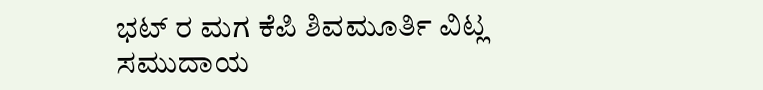ಭಟ್ ರ ಮಗ ಕೆಪಿ ಶಿವಮೂರ್ತಿ ವಿಟ್ಲ ಸಮುದಾಯ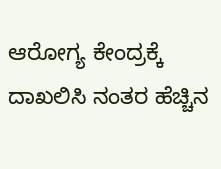ಆರೋಗ್ಯ ಕೇಂದ್ರಕ್ಕೆ ದಾಖಲಿಸಿ ನಂತರ ಹೆಚ್ಚಿನ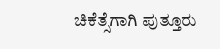ಚಿಕೆತ್ಸೆಗಾಗಿ ಪುತ್ತೂರು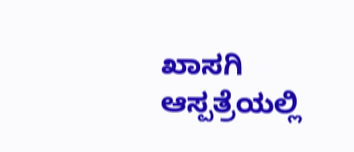ಖಾಸಗಿ ಆಸ್ಪತ್ರೆಯಲ್ಲಿ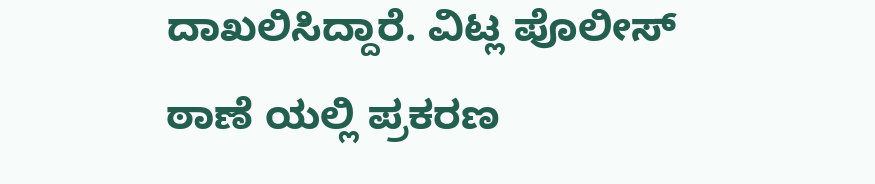ದಾಖಲಿಸಿದ್ದಾರೆ. ವಿಟ್ಲ ಪೊಲೀಸ್ ಠಾಣೆ ಯಲ್ಲಿ ಪ್ರಕರಣ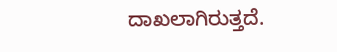ದಾಖಲಾಗಿರುತ್ತದೆ.